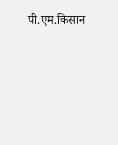पी.एम.किसान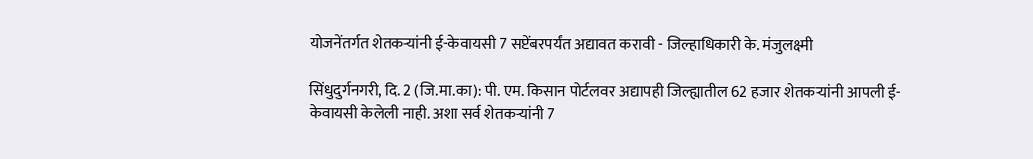योजनेंतर्गत शेतकऱ्यांनी ई-केवायसी 7 सप्टेंबरपर्यंत अद्यावत करावी - जिल्हाधिकारी के. मंजुलक्ष्मी

सिंधुदुर्गनगरी, दि. 2 (जि.मा.का): पी. एम. किसान पोर्टलवर अद्यापही जिल्ह्यातील 62 हजार शेतकऱ्यांनी आपली ई-केवायसी केलेली नाही. अशा सर्व शेतकऱ्यांनी 7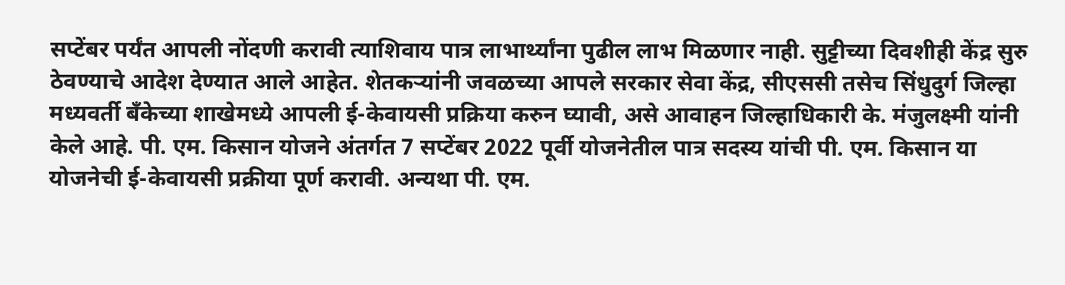सप्टेंबर पर्यंत आपली नोंदणी करावी त्याशिवाय पात्र लाभार्थ्यांना पुढील लाभ मिळणार नाही. सुट्टीच्या दिवशीही केंद्र सुरु ठेवण्याचे आदेश देण्यात आले आहेत. शेतकऱ्यांनी जवळच्या आपले सरकार सेवा केंद्र, सीएससी तसेच सिंधुदुर्ग जिल्हा मध्यवर्ती बँकेच्या शाखेमध्ये आपली ई-केवायसी प्रक्रिया करुन घ्यावी, असे आवाहन जिल्हाधिकारी के. मंजुलक्ष्मी यांनी केले आहे. पी. एम. किसान योजने अंतर्गत 7 सप्टेंबर 2022 पूर्वी योजनेतील पात्र सदस्य यांची पी. एम. किसान या योजनेची ई-केवायसी प्रक्रीया पूर्ण करावी. अन्यथा पी. एम.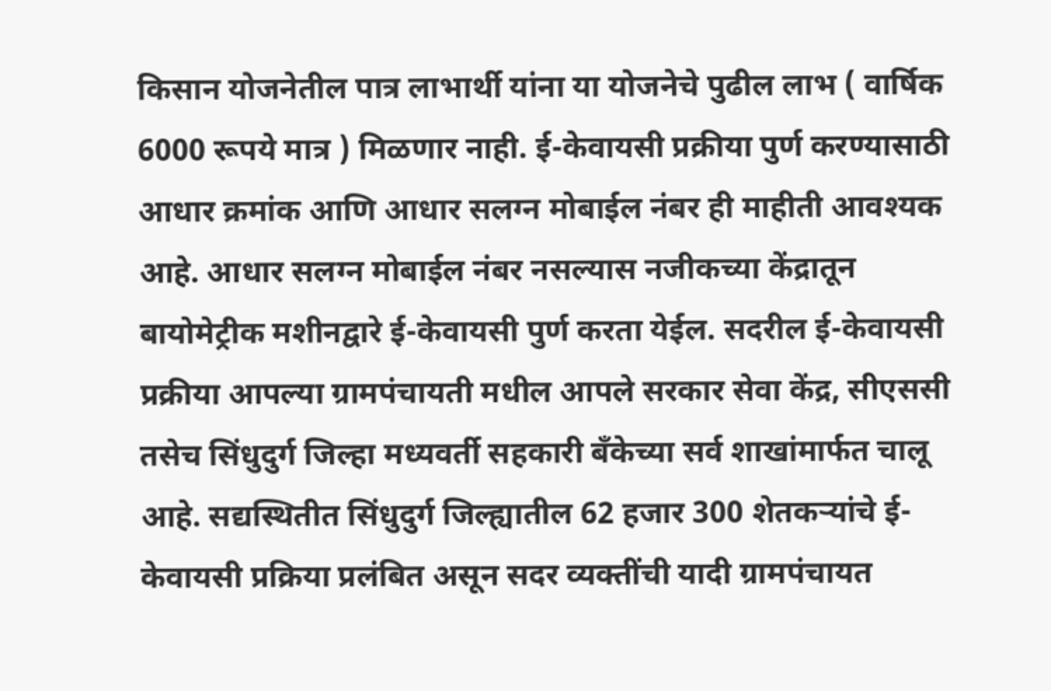किसान योजनेतील पात्र लाभार्थी यांना या योजनेचे पुढील लाभ ( वार्षिक 6000 रूपये मात्र ) मिळणार नाही. ई-केवायसी प्रक्रीया पुर्ण करण्यासाठी आधार क्रमांक आणि आधार सलग्न मोबाईल नंबर ही माहीती आवश्यक आहे. आधार सलग्न मोबाईल नंबर नसल्यास नजीकच्या केंद्रातून बायोमेट्रीक मशीनद्वारे ई-केवायसी पुर्ण करता येईल. सदरील ई-केवायसी प्रक्रीया आपल्या ग्रामपंचायती मधील आपले सरकार सेवा केंद्र, सीएससी तसेच सिंधुदुर्ग जिल्हा मध्यवर्ती सहकारी बँकेच्या सर्व शाखांमार्फत चालू आहे. सद्यस्थितीत सिंधुदुर्ग जिल्ह्यातील 62 हजार 300 शेतकऱ्यांचे ई-केवायसी प्रक्रिया प्रलंबित असून सदर व्यक्तींची यादी ग्रामपंचायत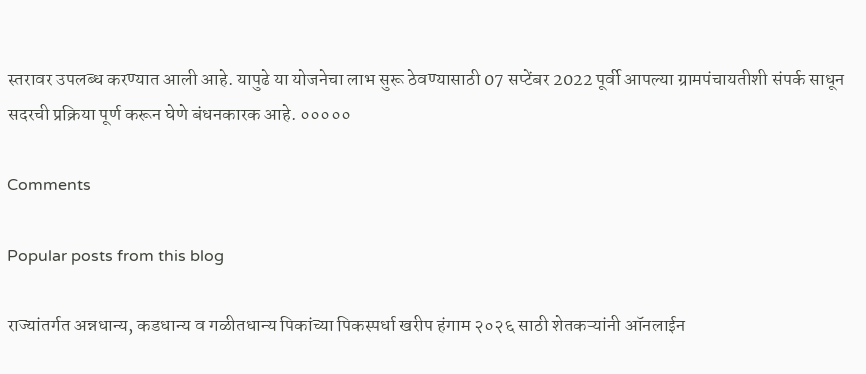स्तरावर उपलब्ध करण्यात आली आहे. यापुढे या योजनेचा लाभ सुरू ठेवण्यासाठी 07 सप्टेंबर 2022 पूर्वी आपल्या ग्रामपंचायतीशी संपर्क साधून सदरची प्रक्रिया पूर्ण करून घेणे बंधनकारक आहे. ०००००

Comments

Popular posts from this blog

राज्यांतर्गत अन्नधान्य, कडधान्य व गळीतधान्य पिकांच्या पिकस्पर्धा खरीप हंगाम २०२६ साठी शेतकऱ्यांनी ऑनलाईन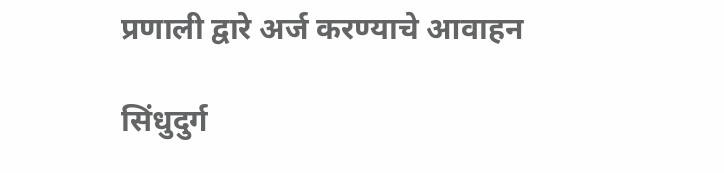प्रणाली द्वारे अर्ज करण्याचे आवाहन

सिंधुदुर्ग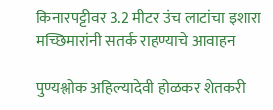किनारपट्टीवर 3.2 मीटर उंच लाटांचा इशारा मच्छिमारांनी सतर्क राहण्याचे आवाहन

पुण्यश्लोक अहिल्यादेवी होळकर शेतकरी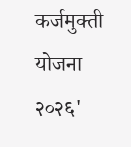कर्जमुक्ती योजना २०२६'